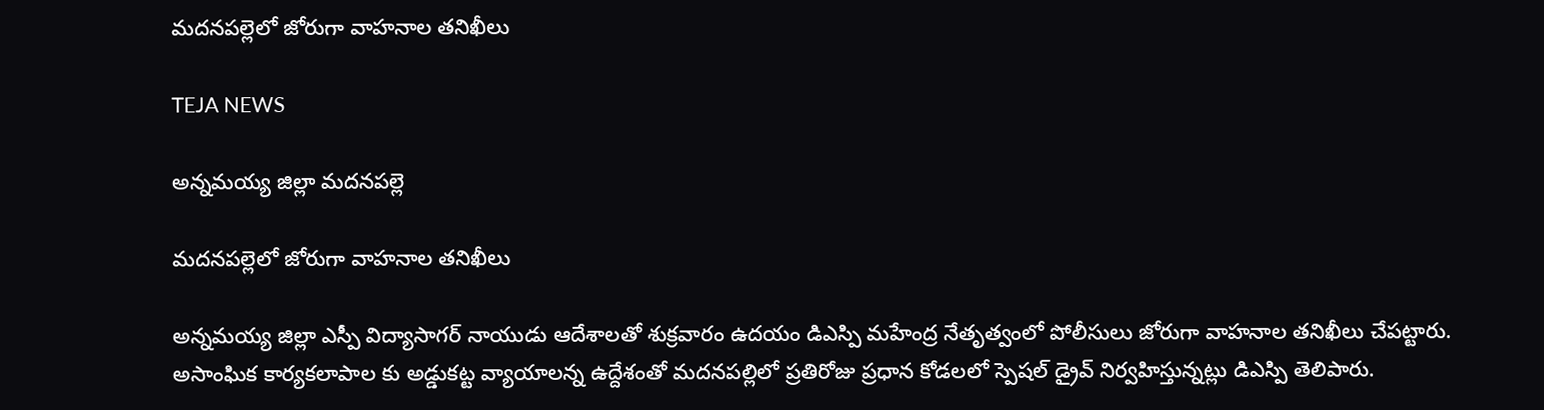మదనపల్లెలో జోరుగా వాహనాల తనిఖీలు

TEJA NEWS

అన్నమయ్య జిల్లా మదనపల్లె

మదనపల్లెలో జోరుగా వాహనాల తనిఖీలు

అన్నమయ్య జిల్లా ఎస్పీ విద్యాసాగర్ నాయుడు ఆదేశాలతో శుక్రవారం ఉదయం డిఎస్పి మహేంద్ర నేతృత్వంలో పోలీసులు జోరుగా వాహనాల తనిఖీలు చేపట్టారు. అసాంఘిక కార్యకలాపాల కు అడ్డుకట్ట వ్యాయాలన్న ఉద్దేశంతో మదనపల్లిలో ప్రతిరోజు ప్రధాన కోడలలో స్పెషల్ డ్రైవ్ నిర్వహిస్తున్నట్లు డిఎస్పి తెలిపారు.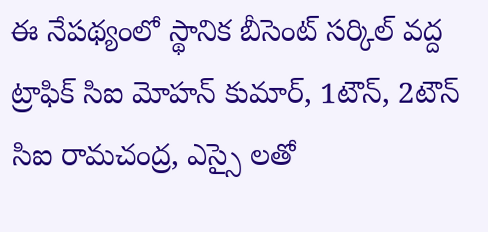ఈ నేపథ్యంలో స్థానిక బీసెంట్ సర్కిల్ వద్ద ట్రాఫిక్ సిఐ మోహన్ కుమార్, 1టౌన్, 2టౌన్ సిఐ రామచంద్ర, ఎస్సై లతో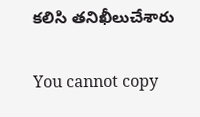కలిసి తనిఖీలుచేశారు

You cannot copy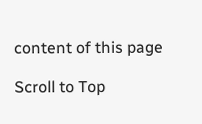content of this page

Scroll to Top